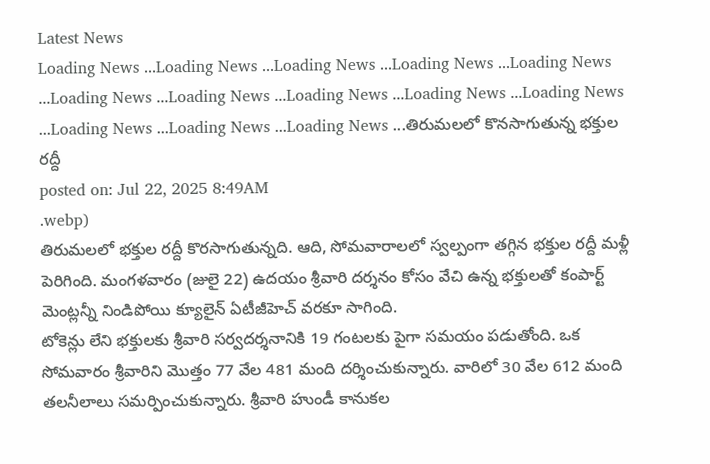Latest News
Loading News ...Loading News ...Loading News ...Loading News ...Loading News ...Loading News ...Loading News ...Loading News ...Loading News ...Loading News ...Loading News ...Loading News ...Loading News ...తిరుమలలో కొనసాగుతున్న భక్తుల రద్దీ
posted on: Jul 22, 2025 8:49AM
.webp)
తిరుమలలో భక్తుల రద్దీ కొరసాగుతున్నది. ఆది, సోమవారాలలో స్వల్పంగా తగ్గిన భక్తుల రద్దీ మళ్లీ పెరిగింది. మంగళవారం (జులై 22) ఉదయం శ్రీవారి దర్శనం కోసం వేచి ఉన్న భక్తులతో కంపార్ట్ మెంట్లన్నీ నిండిపోయి క్యూలైన్ ఏటీజీహెచ్ వరకూ సాగింది.
టోకెన్లు లేని భక్తులకు శ్రీవారి సర్వదర్శనానికి 19 గంటలకు పైగా సమయం పడుతోంది. ఒక సోమవారం శ్రీవారిని మొత్తం 77 వేల 481 మంది దర్శించుకున్నారు. వారిలో 30 వేల 612 మంది తలనీలాలు సమర్పించుకున్నారు. శ్రీవారి హుండీ కానుకల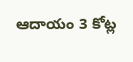ఆదాయం 3 కోట్ల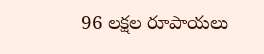96 లక్షల రూపాయలు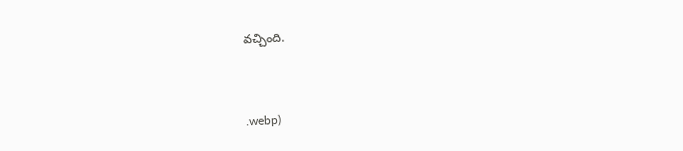వచ్చింది.



.webp)